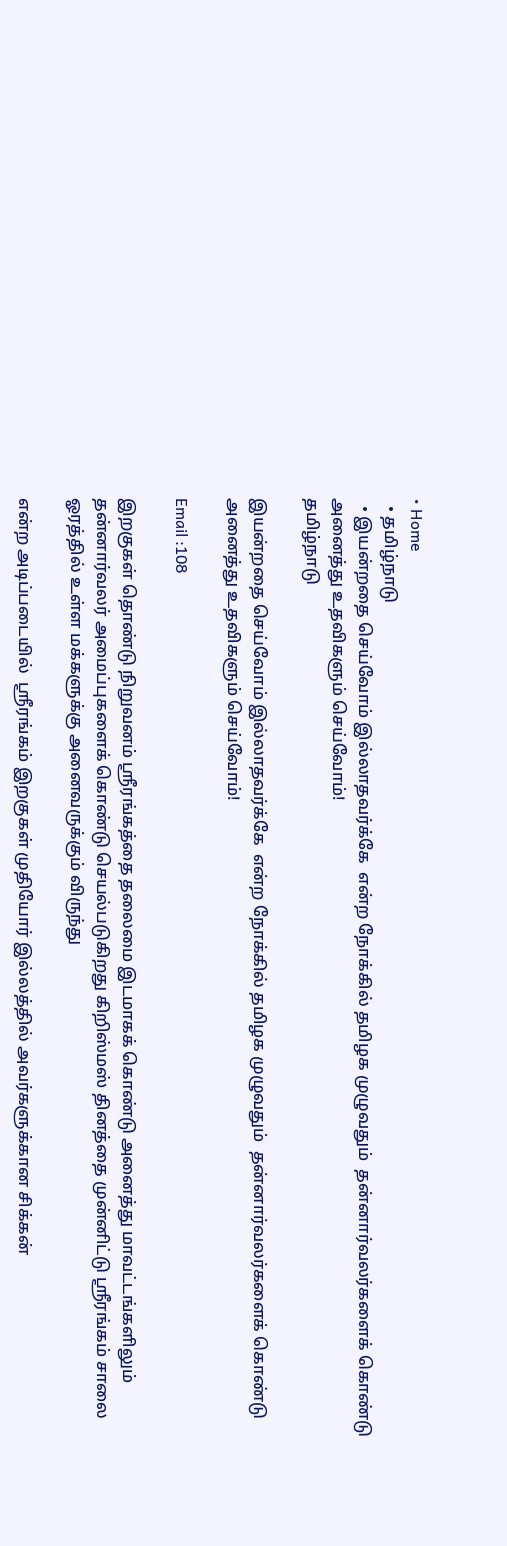• Home
  • தமிழ்நாடு
  • இயன்றதை செய்வோம் இல்லாதவர்க்கே  என்ற நோக்கில் தமிழக முழுவதும்  தன்னார்வலர்களைக் கொண்டு அனைத்து உதவிகளும் செய்வோம்!
தமிழ்நாடு

இயன்றதை செய்வோம் இல்லாதவர்க்கே  என்ற நோக்கில் தமிழக முழுவதும்  தன்னார்வலர்களைக் கொண்டு அனைத்து உதவிகளும் செய்வோம்!

Email :108

இறகுகள் தொண்டு நிறுவனம் ஸ்ரீரங்கத்தை தலைமை இடமாகக் கொண்டு அனைத்து மாவட்டங்களிலும் தன்னார்வலர் அமைப்புகளைக் கொண்டு செயல்படுகிறது கிறிஸ்மஸ் தினத்தை முன்னிட்டு ஸ்ரீரங்கம் சாலை ஓரத்தில் உள்ள மக்களுக்கு அனைவருக்கும் விருந்து

என்ற அடிப்படையில்  ஸ்ரீரங்கம் இறகுகள் முதியோர் இல்லத்தில் அவர்களுக்கான சிக்கன்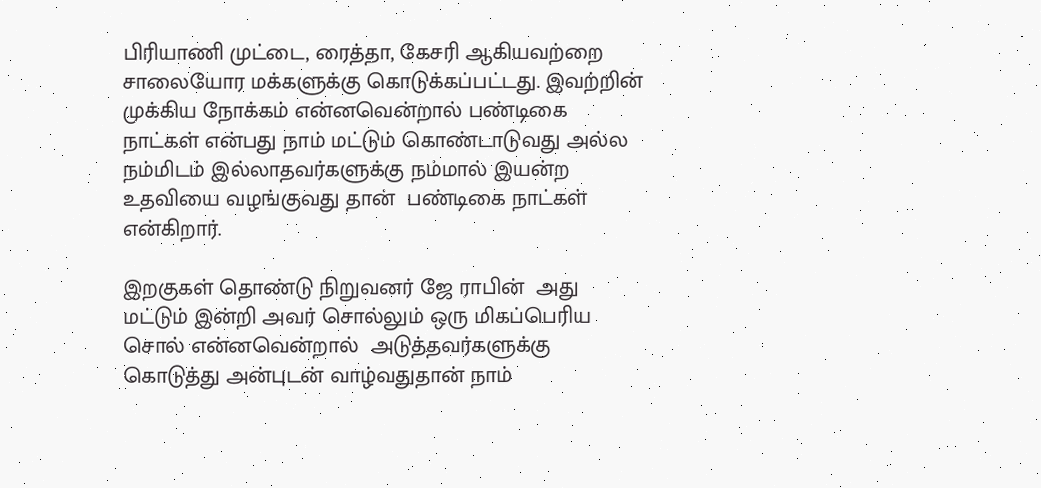பிரியாணி முட்டை, ரைத்தா, கேசரி ஆகியவற்றை சாலையோர மக்களுக்கு கொடுக்கப்பட்டது. இவற்றின் முக்கிய நோக்கம் என்னவென்றால் பண்டிகை நாட்கள் என்பது நாம் மட்டும் கொண்டாடுவது அல்ல நம்மிடம் இல்லாதவர்களுக்கு நம்மால் இயன்ற உதவியை வழங்குவது தான்  பண்டிகை நாட்கள் என்கிறார்.

இறகுகள் தொண்டு நிறுவனர் ஜே ராபின்  அது மட்டும் இன்றி அவர் சொல்லும் ஒரு மிகப்பெரிய சொல் என்னவென்றால்  அடுத்தவர்களுக்கு கொடுத்து அன்புடன் வாழ்வதுதான் நாம்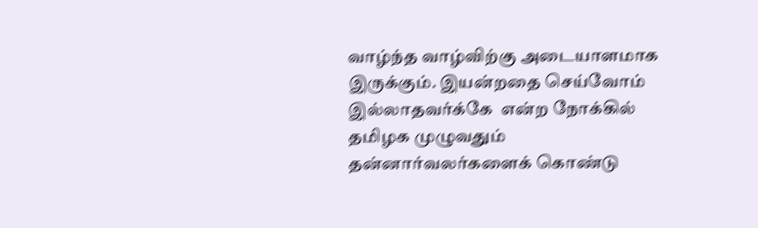வாழ்ந்த வாழ்விற்கு அடையாளமாக இருக்கும். இயன்றதை செய்வோம் இல்லாதவர்க்கே  என்ற நோக்கில் தமிழக முழுவதும்  தன்னார்வலர்களைக் கொண்டு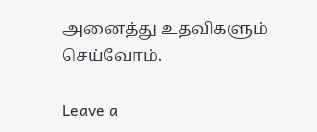அனைத்து உதவிகளும் செய்வோம்.

Leave a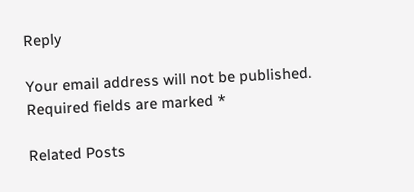Reply

Your email address will not be published. Required fields are marked *

Related Posts